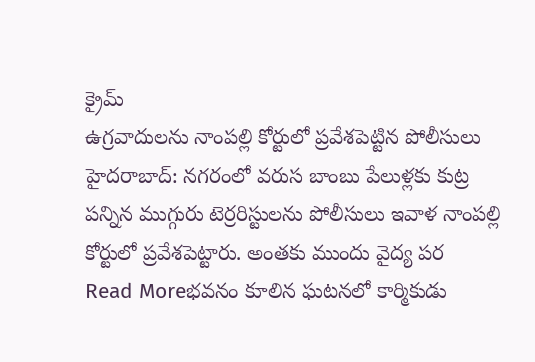క్రైమ్
ఉగ్రవాదులను నాంపల్లి కోర్టులో ప్రవేశపెట్టిన పోలీసులు
హైదరాబాద్: నగరంలో వరుస బాంబు పేలుళ్లకు కుట్ర పన్నిన ముగ్గురు టెర్రరిస్టులను పోలీసులు ఇవాళ నాంపల్లి కోర్టులో ప్రవేశపెట్టారు. అంతకు ముందు వైద్య పర
Read Moreభవనం కూలిన ఘటనలో కార్మికుడు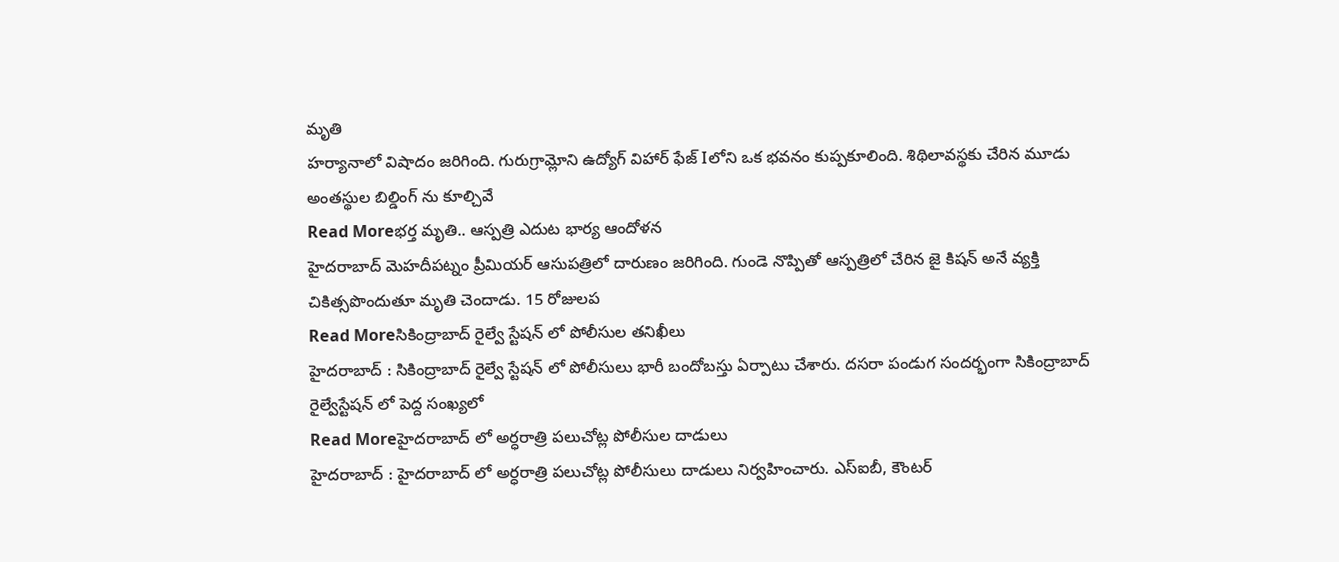మృతి
హర్యానాలో విషాదం జరిగింది. గురుగ్రామ్లోని ఉద్యోగ్ విహార్ ఫేజ్ Iలోని ఒక భవనం కుప్పకూలింది. శిథిలావస్థకు చేరిన మూడు అంతస్థుల బిల్డింగ్ ను కూల్చివే
Read Moreభర్త మృతి.. ఆస్పత్రి ఎదుట భార్య ఆందోళన
హైదరాబాద్ మెహదీపట్నం ప్రీమియర్ ఆసుపత్రిలో దారుణం జరిగింది. గుండె నొప్పితో ఆస్పత్రిలో చేరిన జై కిషన్ అనే వ్యక్తి చికిత్సపొందుతూ మృతి చెందాడు. 15 రోజులప
Read Moreసికింద్రాబాద్ రైల్వే స్టేషన్ లో పోలీసుల తనిఖీలు
హైదరాబాద్ : సికింద్రాబాద్ రైల్వే స్టేషన్ లో పోలీసులు భారీ బందోబస్తు ఏర్పాటు చేశారు. దసరా పండుగ సందర్భంగా సికింద్రాబాద్ రైల్వేస్టేషన్ లో పెద్ద సంఖ్యలో
Read Moreహైదరాబాద్ లో అర్ధరాత్రి పలుచోట్ల పోలీసుల దాడులు
హైదరాబాద్ : హైదరాబాద్ లో అర్ధరాత్రి పలుచోట్ల పోలీసులు దాడులు నిర్వహించారు. ఎస్ఐబీ, కౌంటర్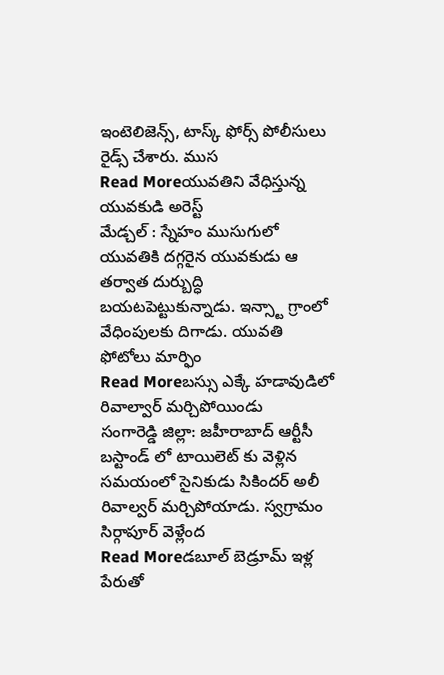ఇంటెలిజెన్స్, టాస్క్ ఫోర్స్ పోలీసులు రైడ్స్ చేశారు. ముస
Read Moreయువతిని వేధిస్తున్న యువకుడి అరెస్ట్
మేడ్చల్ : స్నేహం ముసుగులో యువతికి దగ్గరైన యువకుడు ఆ తర్వాత దుర్బుద్ధి బయటపెట్టుకున్నాడు. ఇన్స్టా గ్రాంలో వేధింపులకు దిగాడు. యువతి ఫోటోలు మార్ఫిం
Read Moreబస్సు ఎక్కే హడావుడిలో రివాల్వార్ మర్చిపోయిండు
సంగారెడ్డి జిల్లా: జహీరాబాద్ ఆర్టీసీ బస్టాండ్ లో టాయిలెట్ కు వెళ్లిన సమయంలో సైనికుడు సికిందర్ అలీ రివాల్వర్ మర్చిపోయాడు. స్వగ్రామం సిర్గాపూర్ వెళ్లేంద
Read Moreడబూల్ బెడ్రూమ్ ఇళ్ల పేరుతో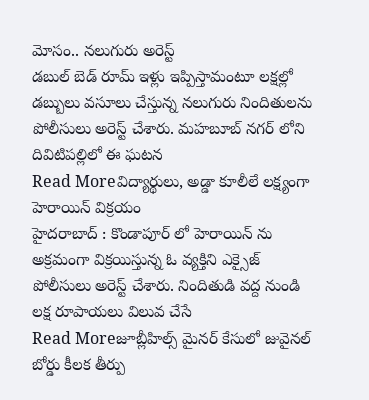మోసం.. నలుగురు అరెస్ట్
డబుల్ బెడ్ రూమ్ ఇళ్లు ఇప్పిస్తామంటూ లక్షల్లో డబ్బులు వసూలు చేస్తున్న నలుగురు నిందితులను పోలీసులు అరెస్ట్ చేశారు. మహబూబ్ నగర్ లోని దివిటిపల్లిలో ఈ ఘటన
Read Moreవిద్యార్థులు, అడ్డా కూలీలే లక్ష్యంగా హెరాయిన్ విక్రయం
హైదరాబాద్ : కొండాపూర్ లో హెరాయిన్ ను అక్రమంగా విక్రయిస్తున్న ఓ వ్యక్తిని ఎక్సైజ్ పోలీసులు అరెస్ట్ చేశారు. నిందితుడి వద్ద నుండి లక్ష రూపాయలు విలువ చేసే
Read Moreజూబ్లీహిల్స్ మైనర్ కేసులో జువైనల్ బోర్డు కీలక తీర్పు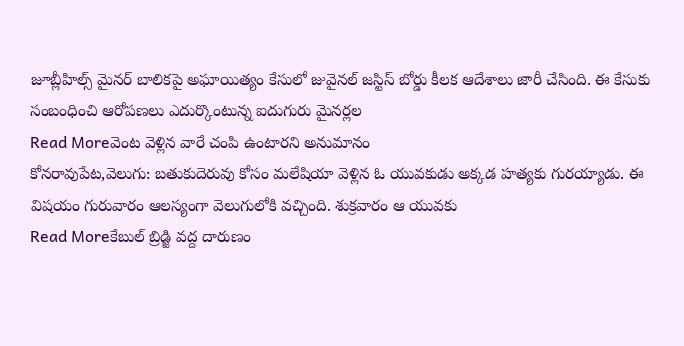జూబ్లీహిల్స్ మైనర్ బాలికపై అఘాయిత్యం కేసులో జువైనల్ జస్టిస్ బోర్డు కీలక ఆదేశాలు జారీ చేసింది. ఈ కేసుకు సంబంధించి ఆరోపణలు ఎదుర్కొంటున్న ఐదుగురు మైనర్లల
Read Moreవెంట వెళ్లిన వారే చంపి ఉంటారని అనుమానం
కోనరావుపేట,వెలుగు: బతుకుదెరువు కోసం మలేషియా వెళ్లిన ఓ యువకుడు అక్కడ హత్యకు గురయ్యాడు. ఈ విషయం గురువారం ఆలస్యంగా వెలుగులోకి వచ్చింది. శుక్రవారం ఆ యువకు
Read Moreకేబుల్ బ్రిడ్జి వద్ద దారుణం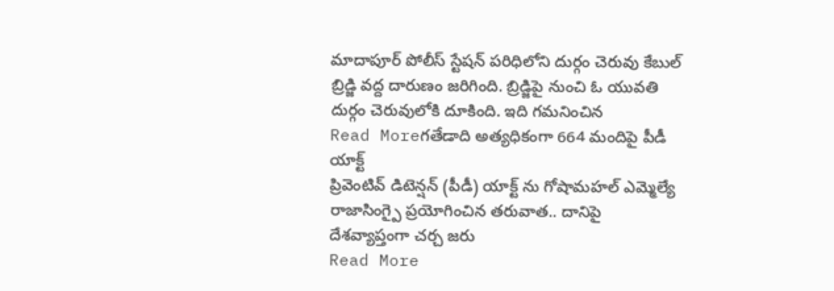మాదాపూర్ పోలీస్ స్టేషన్ పరిధిలోని దుర్గం చెరువు కేబుల్ బ్రిడ్జి వద్ద దారుణం జరిగింది. బ్రిడ్జిపై నుంచి ఓ యువతి దుర్గం చెరువులోకి దూకింది. ఇది గమనించిన
Read Moreగతేడాది అత్యధికంగా 664 మందిపై పీడీ యాక్ట్
ప్రివెంటివ్ డిటెన్షన్ (పీడీ) యాక్ట్ ను గోషామహల్ ఎమ్మెల్యే రాజాసింగ్పై ప్రయోగించిన తరువాత.. దానిపై దేశవ్యాప్తంగా చర్చ జరు
Read More